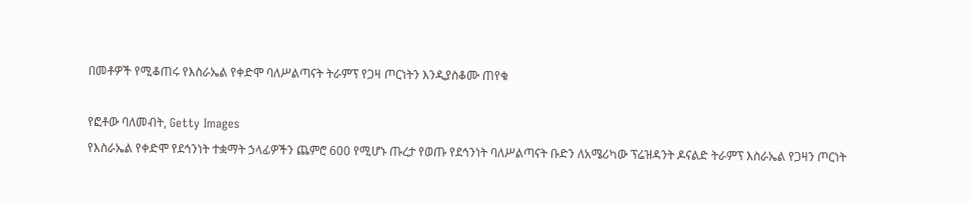በመቶዎች የሚቆጠሩ የእስራኤል የቀድሞ ባለሥልጣናት ትራምፕ የጋዛ ጦርነትን እንዲያስቆሙ ጠየቁ

የፎቶው ባለመብት, Getty Images
የእስራኤል የቀድሞ የደኅንነት ተቋማት ኃላፊዎችን ጨምሮ 600 የሚሆኑ ጡረታ የወጡ የደኅንነት ባለሥልጣናት ቡድን ለአሜሪካው ፕሬዝዳንት ዶናልድ ትራምፕ እስራኤል የጋዛን ጦርነት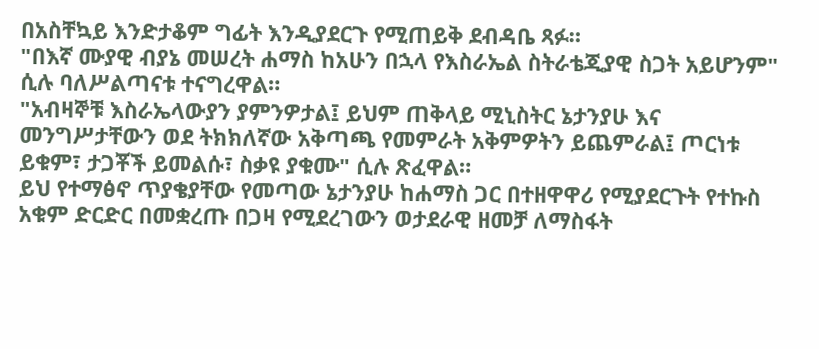በአስቸኳይ እንድታቆም ግፊት እንዲያደርጉ የሚጠይቅ ደብዳቤ ጻፉ።
"በእኛ ሙያዊ ብያኔ መሠረት ሐማስ ከአሁን በኋላ የእስራኤል ስትራቴጂያዊ ስጋት አይሆንም" ሲሉ ባለሥልጣናቱ ተናግረዋል።
"አብዛኞቹ እስራኤላውያን ያምንዎታል፤ ይህም ጠቅላይ ሚኒስትር ኔታንያሁ እና መንግሥታቸውን ወደ ትክክለኛው አቅጣጫ የመምራት አቅምዎትን ይጨምራል፤ ጦርነቱ ይቁም፣ ታጋቾች ይመልሱ፣ ስቃዩ ያቁሙ" ሲሉ ጽፈዋል።
ይህ የተማፅኖ ጥያቄያቸው የመጣው ኔታንያሁ ከሐማስ ጋር በተዘዋዋሪ የሚያደርጉት የተኩስ አቁም ድርድር በመቋረጡ በጋዛ የሚደረገውን ወታደራዊ ዘመቻ ለማስፋት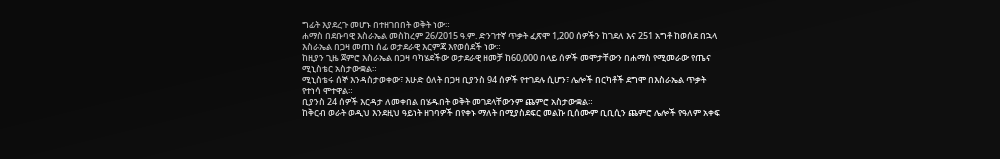ግፊት እያደረጉ መሆኑ በተዘገበበት ወቅት ነው።
ሐማስ በደቡባዊ እስራኤል መስከረም 26/2015 ዓ.ም. ድንገተኛ ጥቃት ፈጽሞ 1,200 ሰዎችን ከገደለ እና 251 አግቶ ከወሰደ በኋላ እስራኤል በጋዛ መጠነ ሰፊ ወታደራዊ እርምጃ እየወሰደች ነው።
ከዚያን ጊዜ ጀምሮ እስራኤል በጋዛ ባካሄደችው ወታደራዊ ዘመቻ ከ60,000 በላይ ሰዎች መሞታቸውን በሐማስ የሚመራው የጤና ሚኒስቴር አስታውቋል።
ሚኒስቴሩ ሰኞ እንዳስታወቀው፣ እሁድ ዕለት በጋዛ ቢያንስ 94 ሰዎች የተገደሉ ሲሆን፣ ሌሎች በርካቶች ደግሞ በእስራኤል ጥቃት የተነሳ ሞተዋል።
ቢያንስ 24 ሰዎች እርዳታ ለመቀበል በሄዱበት ወቅት መገደላቸውንም ጨምሮ አስታውቋል።
ከቅርብ ወራት ወዲህ እንደዚህ ዓይነት ዘገባዎች በየቀኑ ማለት በሚያስደፍር መልኩ ቢሰሙም ቢቢሲን ጨምሮ ሌሎች የዓለም አቀፍ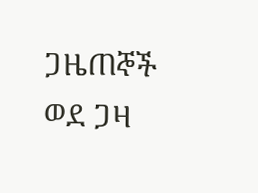ጋዜጠኞች ወደ ጋዛ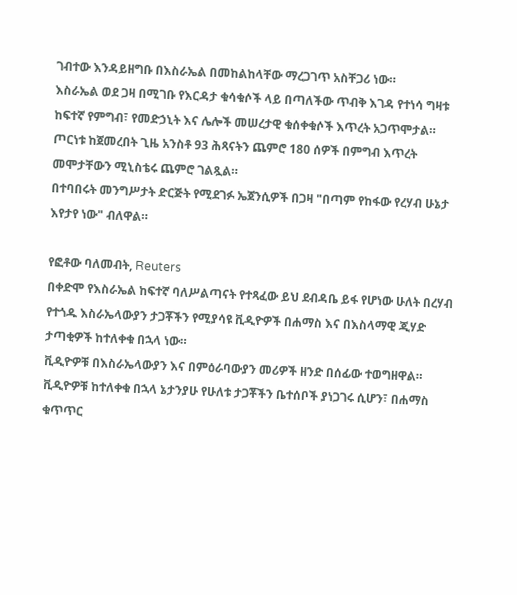ገብተው እንዳይዘግቡ በእስራኤል በመከልከላቸው ማረጋገጥ አስቸጋሪ ነው።
እስራኤል ወደ ጋዛ በሚገቡ የእርዳታ ቁሳቁሶች ላይ በጣለችው ጥብቅ እገዳ የተነሳ ግዛቱ ከፍተኛ የምግብ፣ የመድኃኒት እና ሌሎች መሠረታዊ ቁሰቀቁሶች እጥረት አጋጥሞታል።
ጦርነቱ ከጀመረበት ጊዜ አንስቶ 93 ሕጻናትን ጨምሮ 180 ሰዎች በምግብ እጥረት መሞታቸውን ሚኒስቴሩ ጨምሮ ገልጿል።
በተባበሩት መንግሥታት ድርጅት የሚደገፉ ኤጀንሲዎች በጋዛ "በጣም የከፋው የረሃብ ሁኔታ እየታየ ነው" ብለዋል።

የፎቶው ባለመብት, Reuters
በቀድሞ የእስራኤል ከፍተኛ ባለሥልጣናት የተጻፈው ይህ ደብዳቤ ይፋ የሆነው ሁለት በረሃብ የተጎዱ እስራኤላውያን ታጋቾችን የሚያሳዩ ቪዲዮዎች በሐማስ እና በእስላማዊ ጂሃድ ታጣቂዎች ከተለቀቁ በኋላ ነው።
ቪዲዮዎቹ በእስራኤላውያን እና በምዕራባውያን መሪዎች ዘንድ በሰፊው ተወግዘዋል።
ቪዲዮዎቹ ከተለቀቁ በኋላ ኔታንያሁ የሁለቱ ታጋቾችን ቤተሰቦች ያነጋገሩ ሲሆን፣ በሐማስ ቁጥጥር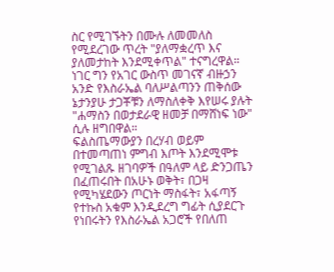ስር የሚገኙትን በሙሉ ለመመለስ የሚደረገው ጥረት "ያለማቋረጥ እና ያለመታከት እንደሚቀጥል" ተናግረዋል።
ነገር ግን የአገር ውስጥ መገናኛ ብዙኃን አንድ የእስራኤል ባለሥልጣንን ጠቅሰው ኔታንያሁ ታጋቾቹን ለማስለቀቅ እየሠሩ ያሉት "ሐማስን በወታደራዊ ዘመቻ በማሸነፍ ነው" ሲሉ ዘግበዋል።
ፍልስጤማውያን በረሃብ ወይም በተመጣጠነ ምግብ እጦት እንደሚሞቱ የሚገልጹ ዘገባዎች በዓለም ላይ ድንጋጤን በፈጠሩበት በአሁኑ ወቅት፣ በጋዛ የሚካሄደውን ጦርነት ማስፋት፣ አፋጣኝ የተኩስ አቁም እንዲደረግ ግፊት ሲያደርጉ የነበሩትን የእስራኤል አጋሮች የበለጠ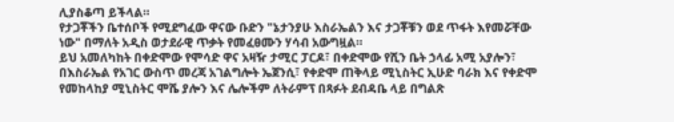ሊያስቆጣ ይችላል።
የታጋቾችን ቤተሰቦች የሚደግፈው ዋናው ቡድን "ኔታንያሁ እስራኤልን እና ታጋቾቹን ወደ ጥፋት እየመሯቸው ነው" በማለት አዲስ ወታደራዊ ጥቃት የመፈፀሙን ሃሳብ አውግዟል።
ይህ አመለካከት በቀድሞው የሞሳድ ዋና አዛዥ ታሚር ፓርዶ፣ በቀድሞው የሺን ቤት ኃላፊ አሚ አያሎን፣ በእስራኤል የአገር ውስጥ መረጃ አገልግሎት ኤጀንሲ፣ የቀድሞ ጠቅላይ ሚኒስትር ኢሁድ ባራክ እና የቀድሞ የመከላከያ ሚኒስትር ሞሼ ያሎን እና ሌሎችም ለትራምፕ በጻፉት ደብዳቤ ላይ በግልጽ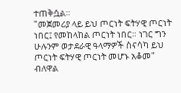ተጠቅሷል።
"መጀመሪያ ላይ ይህ ጦርነት ፍትሃዊ ጦርነት ነበር፤ የመከላከል ጦርነት ነበር። ነገር ግን ሁሉንም ወታደራዊ ዓላማዎች ስናሳካ ይህ ጦርነት ፍትሃዊ ጦርነት መሆኑ አቆመ" ብለዋል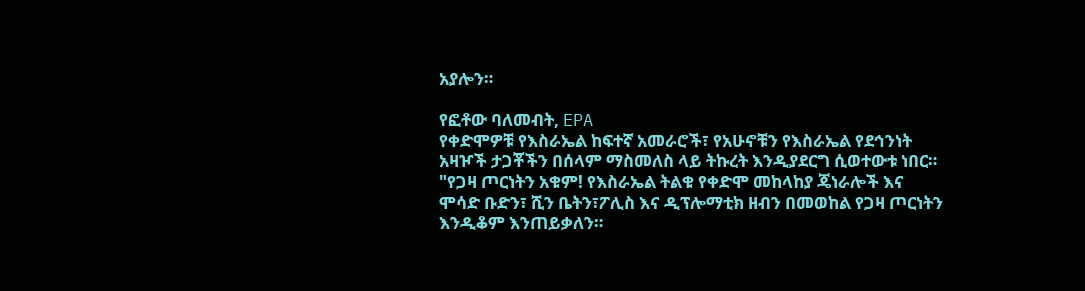አያሎን።

የፎቶው ባለመብት, EPA
የቀድሞዎቹ የእስራኤል ከፍተኛ አመራሮች፣ የአሁኖቹን የእስራኤል የደኅንነት አዛዦች ታጋቾችን በሰላም ማስመለስ ላይ ትኩረት እንዲያደርግ ሲወተውቱ ነበር።
"የጋዛ ጦርነትን አቁም! የእስራኤል ትልቁ የቀድሞ መከላከያ ጄነራሎች እና ሞሳድ ቡድን፣ ሺን ቤትን፣ፖሊስ እና ዲፕሎማቲክ ዘብን በመወከል የጋዛ ጦርነትን እንዲቆም እንጠይቃለን።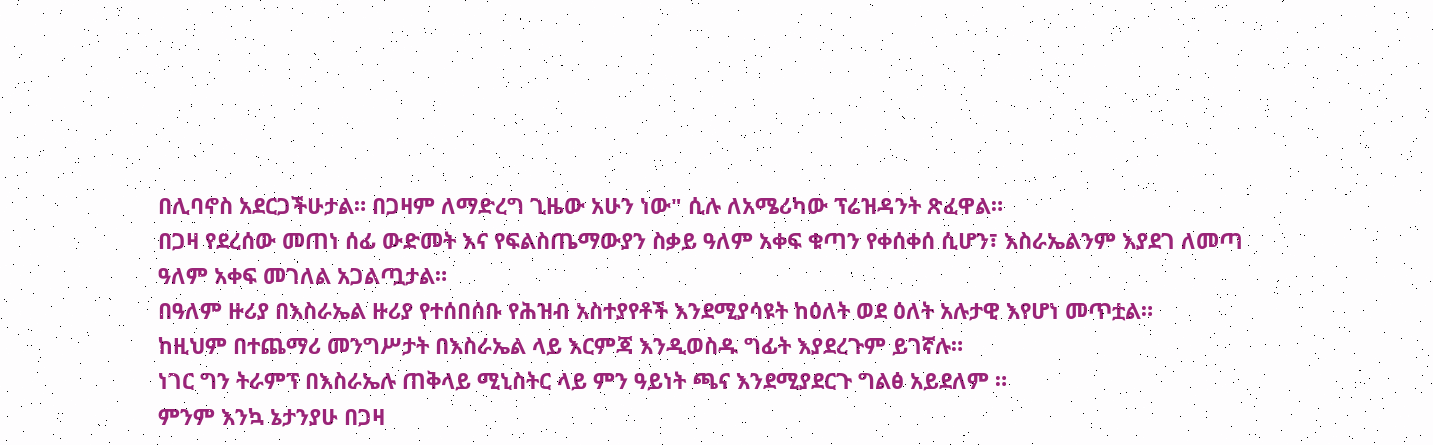በሊባኖስ አደርጋችሁታል። በጋዛም ለማድረግ ጊዜው አሁን ነው" ሲሉ ለአሜሪካው ፕሬዝዳንት ጽፈዋል።
በጋዛ የደረሰው መጠነ ሰፊ ውድመት እና የፍልስጤማውያን ስቃይ ዓለም አቀፍ ቁጣን የቀሰቀሰ ሲሆን፣ እስራኤልንም እያደገ ለመጣ ዓለም አቀፍ መገለል አጋልጧታል።
በዓለም ዙሪያ በእስራኤል ዙሪያ የተሰበሰቡ የሕዝብ አስተያየቶች እንደሚያሳዩት ከዕለት ወደ ዕለት አሉታዊ እየሆነ መጥቷል።
ከዚህም በተጨማሪ መንግሥታት በእስራኤል ላይ እርምጃ እንዲወስዱ ግፊት እያደረጉም ይገኛሉ።
ነገር ግን ትራምፕ በእስራኤሉ ጠቅላይ ሚኒስትር ላይ ምን ዓይነት ጫና እንደሚያደርጉ ግልፅ አይደለም ።
ምንም እንኳ ኔታንያሁ በጋዛ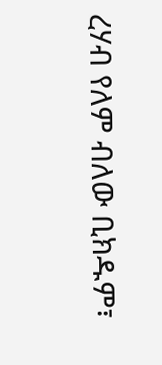ረሃብ የለም ብለው ቢክዱም፣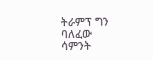ትራምፕ ግን ባለፈው ሳምንት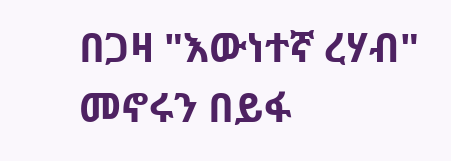በጋዛ "እውነተኛ ረሃብ" መኖሩን በይፋ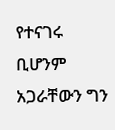የተናገሩ ቢሆንም አጋራቸውን ግን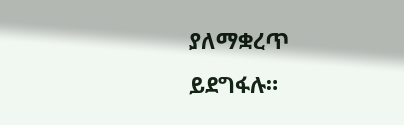ያለማቋረጥ ይደግፋሉ።